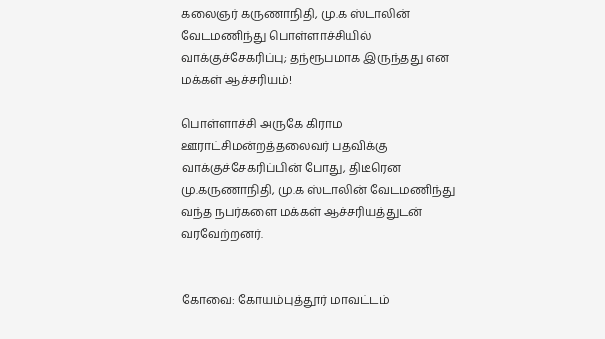கலைஞர் கருணாநிதி, மு.க ஸ்டாலின் வேடமணிந்து பொள்ளாச்சியில் வாக்குச்சேகரிப்பு; தந்ரூபமாக இருந்தது என மக்கள் ஆச்சரியம்!

பொள்ளாச்சி அருகே கிராம ஊராட்சிமன்றத்தலைவர் பதவிக்கு வாக்குச்சேகரிப்பின் போது, திடீரென மு.கருணாநிதி, மு.க ஸ்டாலின் வேடமணிந்து வந்த நபர்களை மக்கள் ஆச்சரியத்துடன் வரவேற்றனர்.


கோவை: கோயம்புத்தூர் மாவட்டம்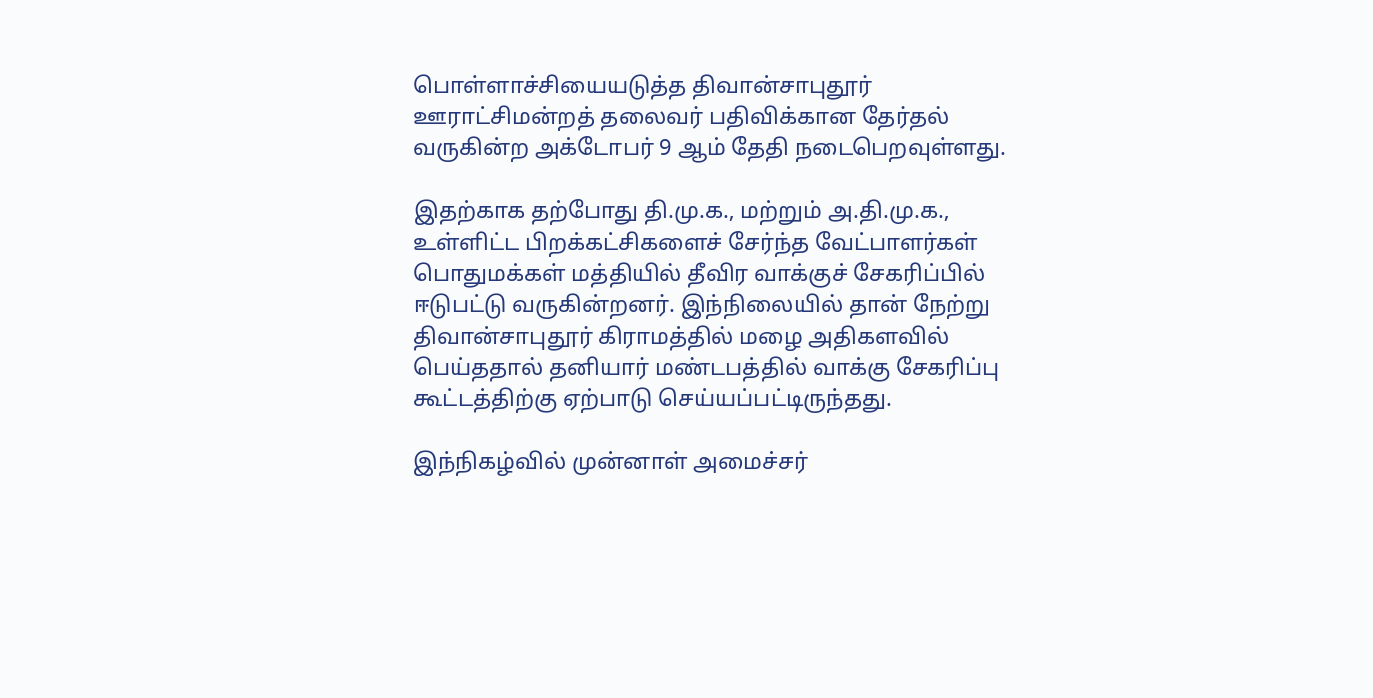பொள்ளாச்சியையடுத்த திவான்சாபுதூர் ஊராட்சிமன்றத் தலைவர் பதிவிக்கான தேர்தல் வருகின்ற அக்டோபர் 9 ஆம் தேதி நடைபெறவுள்ளது.

இதற்காக தற்போது தி.மு.க., மற்றும் அ.தி.மு.க., உள்ளிட்ட பிறக்கட்சிகளைச் சேர்ந்த வேட்பாளர்கள் பொதுமக்கள் மத்தியில் தீவிர வாக்குச் சேகரிப்பில் ஈடுபட்டு வருகின்றனர். இந்நிலையில் தான் நேற்று திவான்சாபுதூர் கிராமத்தில் மழை அதிகளவில் பெய்ததால் தனியார் மண்டபத்தில் வாக்கு சேகரிப்பு கூட்டத்திற்கு ஏற்பாடு செய்யப்பட்டிருந்தது.

இந்நிகழ்வில் முன்னாள் அமைச்சர்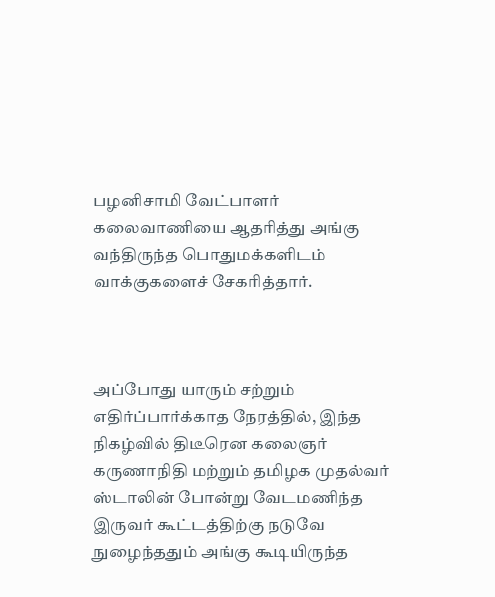பழனிசாமி வேட்பாளர் கலைவாணியை ஆதரித்து அங்கு வந்திருந்த பொதுமக்களிடம் வாக்குகளைச் சேகரித்தார்.



அப்போது யாரும் சற்றும் எதிர்ப்பார்க்காத நேரத்தில், இந்த நிகழ்வில் திடீரென கலைஞர் கருணாநிதி மற்றும் தமிழக முதல்வர் ஸ்டாலின் போன்று வேடமணிந்த இருவர் கூட்டத்திற்கு நடுவே நுழைந்ததும் அங்கு கூடியிருந்த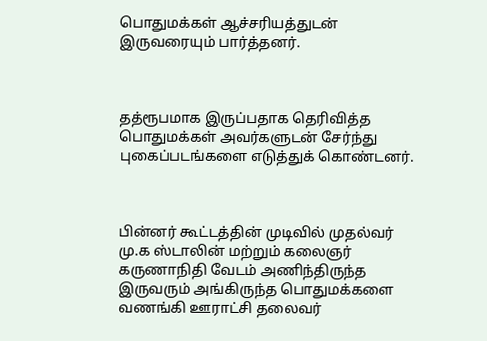பொதுமக்கள் ஆச்சரியத்துடன் இருவரையும் பார்த்தனர்.



தத்ரூபமாக இருப்பதாக தெரிவித்த பொதுமக்கள் அவர்களுடன் சேர்ந்து புகைப்படங்களை எடுத்துக் கொண்டனர்.



பின்னர் கூட்டத்தின் முடிவில் முதல்வர் மு.க ஸ்டாலின் மற்றும் கலைஞர் கருணாநிதி வேடம் அணிந்திருந்த இருவரும் அங்கிருந்த பொதுமக்களை வணங்கி ஊராட்சி தலைவர்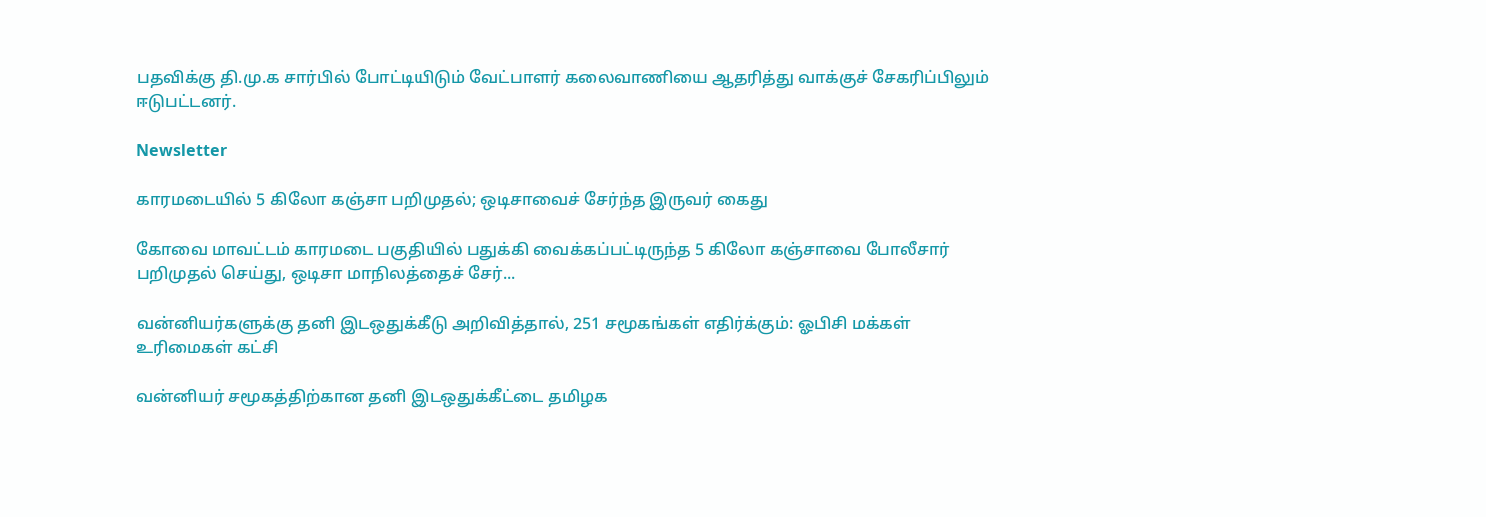பதவிக்கு தி.மு.க சார்பில் போட்டியிடும் வேட்பாளர் கலைவாணியை ஆதரித்து வாக்குச் சேகரிப்பிலும் ஈடுபட்டனர்.

Newsletter

காரமடையில் 5 கிலோ கஞ்சா பறிமுதல்; ஒடிசாவைச் சேர்ந்த இருவர் கைது

கோவை மாவட்டம் காரமடை பகுதியில் பதுக்கி வைக்கப்பட்டிருந்த 5 கிலோ கஞ்சாவை போலீசார் பறிமுதல் செய்து, ஒடிசா மாநிலத்தைச் சேர்...

வன்னியர்களுக்கு தனி இடஒதுக்கீடு அறிவித்தால், 251 சமூகங்கள் எதிர்க்கும்: ஓபிசி மக்கள் உரிமைகள் கட்சி

வன்னியர் சமூகத்திற்கான தனி இடஒதுக்கீட்டை தமிழக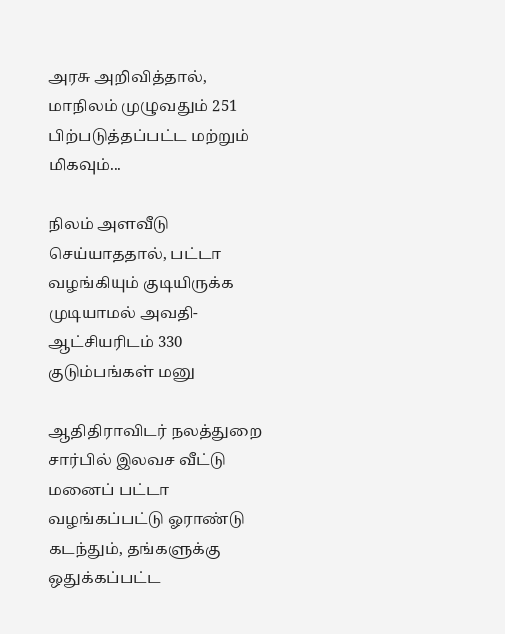அரசு அறிவித்தால், மாநிலம் முழுவதும் 251 பிற்படுத்தப்பட்ட மற்றும் மிகவும்...

நிலம் அளவீடு செய்யாததால், பட்டா வழங்கியும் குடியிருக்க முடியாமல் அவதி- ஆட்சியரிடம் 330 குடும்பங்கள் மனு

ஆதிதிராவிடர் நலத்துறை சார்பில் இலவச வீட்டு மனைப் பட்டா வழங்கப்பட்டு ஓராண்டு கடந்தும், தங்களுக்கு ஒதுக்கப்பட்ட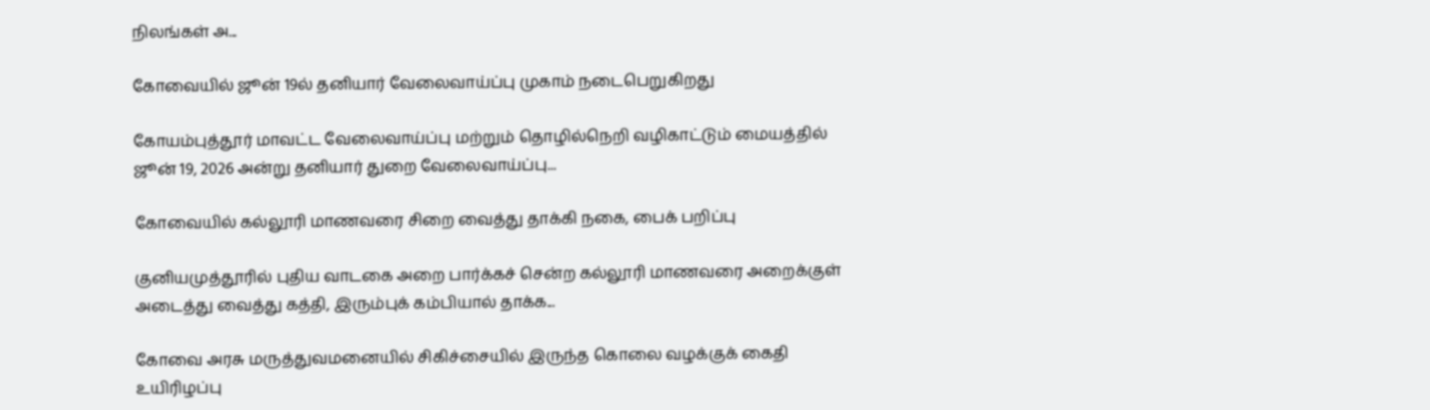நிலங்கள் அ...

கோவையில் ஜூன் 19ல் தனியார் வேலைவாய்ப்பு முகாம் நடைபெறுகிறது

கோயம்புத்தூர் மாவட்ட வேலைவாய்ப்பு மற்றும் தொழில்நெறி வழிகாட்டும் மையத்தில் ஜூன் 19, 2026 அன்று தனியார் துறை வேலைவாய்ப்பு...

கோவையில் கல்லூரி மாணவரை சிறை வைத்து தாக்கி நகை, பைக் பறிப்பு

குனியமுத்தூரில் புதிய வாடகை அறை பார்க்கச் சென்ற கல்லூரி மாணவரை அறைக்குள் அடைத்து வைத்து கத்தி, இரும்புக் கம்பியால் தாக்க...

கோவை அரசு மருத்துவமனையில் சிகிச்சையில் இருந்த கொலை வழக்குக் கைதி உயிரிழப்பு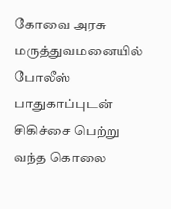கோவை அரசு மருத்துவமனையில் போலீஸ் பாதுகாப்புடன் சிகிச்சை பெற்று வந்த கொலை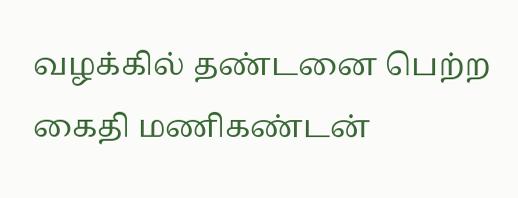வழக்கில் தண்டனை பெற்ற கைதி மணிகண்டன்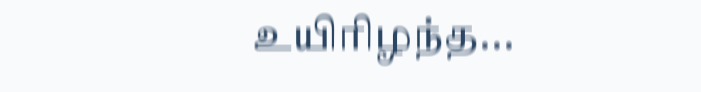உயிரிழந்த...